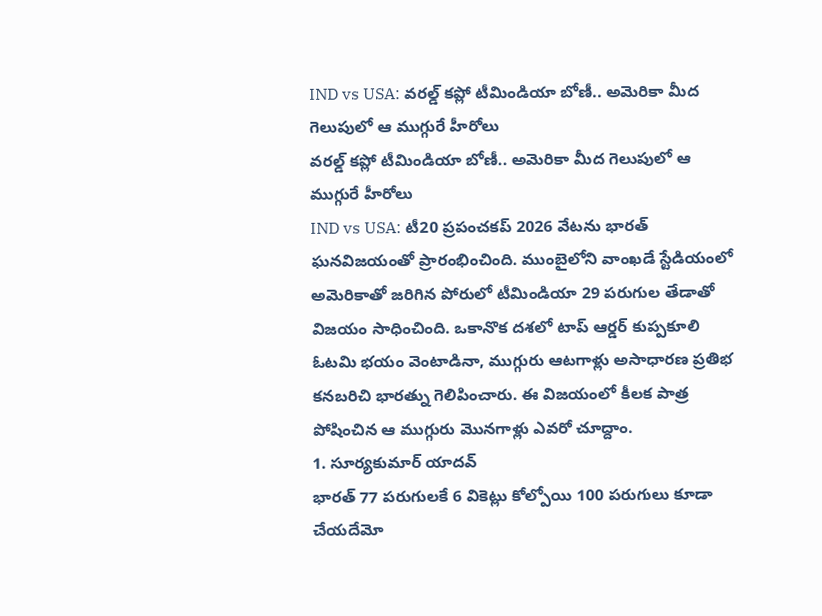IND vs USA: వరల్డ్ కప్లో టీమిండియా బోణీ.. అమెరికా మీద గెలుపులో ఆ ముగ్గురే హీరోలు
వరల్డ్ కప్లో టీమిండియా బోణీ.. అమెరికా మీద గెలుపులో ఆ ముగ్గురే హీరోలు
IND vs USA: టీ20 ప్రపంచకప్ 2026 వేటను భారత్ ఘనవిజయంతో ప్రారంభించింది. ముంబైలోని వాంఖడే స్టేడియంలో అమెరికాతో జరిగిన పోరులో టీమిండియా 29 పరుగుల తేడాతో విజయం సాధించింది. ఒకానొక దశలో టాప్ ఆర్డర్ కుప్పకూలి ఓటమి భయం వెంటాడినా, ముగ్గురు ఆటగాళ్లు అసాధారణ ప్రతిభ కనబరిచి భారత్ను గెలిపించారు. ఈ విజయంలో కీలక పాత్ర పోషించిన ఆ ముగ్గురు మొనగాళ్లు ఎవరో చూద్దాం.
1. సూర్యకుమార్ యాదవ్
భారత్ 77 పరుగులకే 6 వికెట్లు కోల్పోయి 100 పరుగులు కూడా చేయదేమో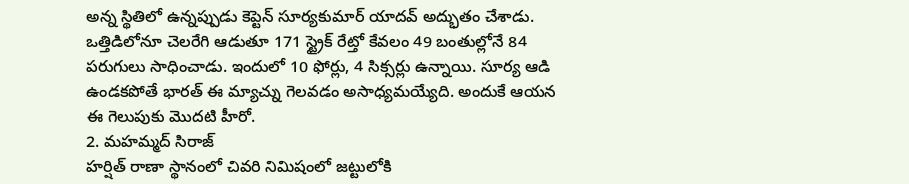అన్న స్థితిలో ఉన్నప్పుడు కెప్టెన్ సూర్యకుమార్ యాదవ్ అద్భుతం చేశాడు. ఒత్తిడిలోనూ చెలరేగి ఆడుతూ 171 స్ట్రైక్ రేట్తో కేవలం 49 బంతుల్లోనే 84 పరుగులు సాధించాడు. ఇందులో 10 ఫోర్లు, 4 సిక్సర్లు ఉన్నాయి. సూర్య ఆడి ఉండకపోతే భారత్ ఈ మ్యాచ్ను గెలవడం అసాధ్యమయ్యేది. అందుకే ఆయన ఈ గెలుపుకు మొదటి హీరో.
2. మహమ్మద్ సిరాజ్
హర్షిత్ రాణా స్థానంలో చివరి నిమిషంలో జట్టులోకి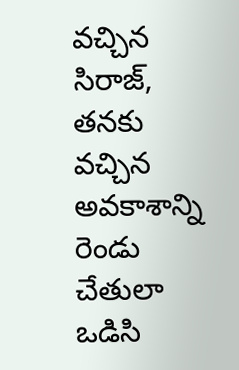వచ్చిన సిరాజ్, తనకు వచ్చిన అవకాశాన్ని రెండు చేతులా ఒడిసి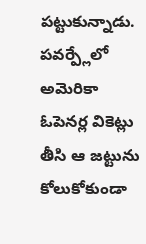పట్టుకున్నాడు. పవర్ప్లేలో అమెరికా ఓపెనర్ల వికెట్లు తీసి ఆ జట్టును కోలుకోకుండా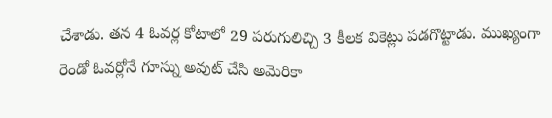చేశాడు. తన 4 ఓవర్ల కోటాలో 29 పరుగులిచ్చి 3 కీలక వికెట్లు పడగొట్టాడు. ముఖ్యంగా రెండో ఓవర్లోనే గూస్ను అవుట్ చేసి అమెరికా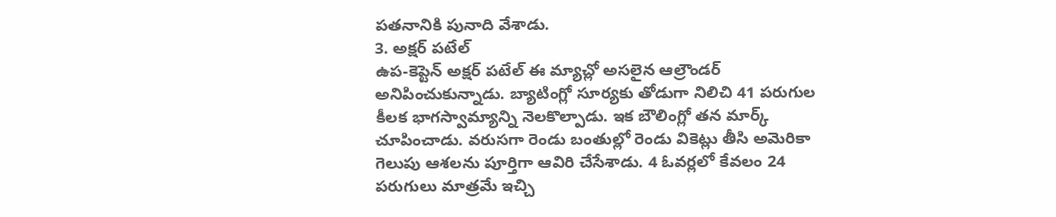పతనానికి పునాది వేశాడు.
3. అక్షర్ పటేల్
ఉప-కెప్టెన్ అక్షర్ పటేల్ ఈ మ్యాచ్లో అసలైన ఆల్రౌండర్ అనిపించుకున్నాడు. బ్యాటింగ్లో సూర్యకు తోడుగా నిలిచి 41 పరుగుల కీలక భాగస్వామ్యాన్ని నెలకొల్పాడు. ఇక బౌలింగ్లో తన మార్క్ చూపించాడు. వరుసగా రెండు బంతుల్లో రెండు వికెట్లు తీసి అమెరికా గెలుపు ఆశలను పూర్తిగా ఆవిరి చేసేశాడు. 4 ఓవర్లలో కేవలం 24 పరుగులు మాత్రమే ఇచ్చి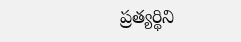ప్రత్యర్థిని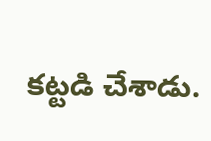కట్టడి చేశాడు.